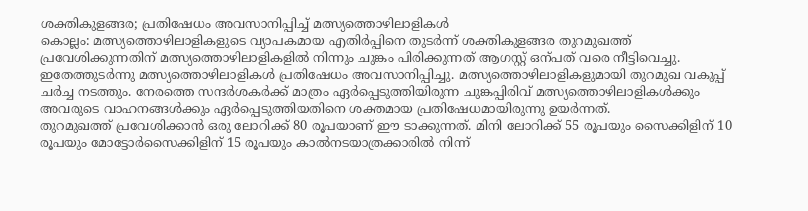ശക്തികുളങ്ങര; പ്രതിഷേധം അവസാനിപ്പിച്ച് മത്സ്യത്തൊഴിലാളികൾ
കൊല്ലം: മത്സ്യത്തൊഴിലാളികളുടെ വ്യാപകമായ എതിർപ്പിനെ തുടർന്ന് ശക്തികുളങ്ങര തുറമുഖത്ത് പ്രവേശിക്കുന്നതിന് മത്സ്യത്തൊഴിലാളികളിൽ നിന്നും ചുങ്കം പിരിക്കുന്നത് ആഗസ്റ്റ് ഒന്പത് വരെ നീട്ടിവെച്ചു. ഇതേത്തുടർന്നു മത്സ്യത്തൊഴിലാളികൾ പ്രതിഷേധം അവസാനിപ്പിച്ചു. മത്സ്യത്തൊഴിലാളികളുമായി തുറമുഖ വകുപ്പ് ചർച്ച നടത്തും. നേരത്തെ സന്ദർശകർക്ക് മാത്രം ഏർപ്പെടുത്തിയിരുന്ന ചുങ്കപ്പിരിവ് മത്സ്യത്തൊഴിലാളികൾക്കും അവരുടെ വാഹനങ്ങൾക്കും ഏർപ്പെടുത്തിയതിനെ ശക്തമായ പ്രതിഷേധമായിരുന്നു ഉയർന്നത്.
തുറമുഖത്ത് പ്രവേശിക്കാൻ ഒരു ലോറിക്ക് 80 രൂപയാണ് ഈ ടാക്കുന്നത്. മിനി ലോറിക്ക് 55 രൂപയും സൈക്കിളിന് 10 രൂപയും മോട്ടോർസൈക്കിളിന് 15 രൂപയും കാൽനടയാത്രക്കാരിൽ നിന്ന്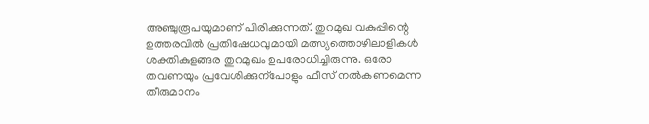അഞ്ചുരൂപയുമാണ് പിരിക്കുന്നത്. തുറമുഖ വകുപ്പിന്റെ ഉത്തരവിൽ പ്രതിഷേധവുമായി മത്സ്യത്തൊഴിലാളികൾ ശക്തികുളങ്ങര തുറമുഖം ഉപരോധിച്ചിരുന്നു. ഒരോ തവണയും പ്രവേശിക്കുന്പോളും ഫീസ് നൽകണമെന്ന തീരുമാനം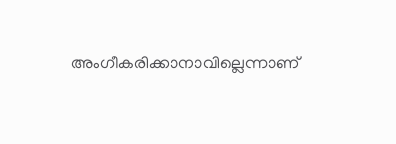അംഗീകരിക്കാനാവില്ലെന്നാണ്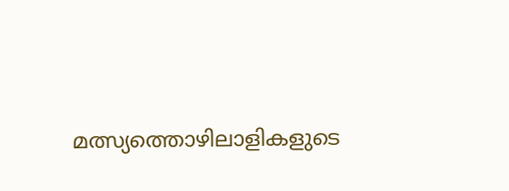മത്സ്യത്തൊഴിലാളികളുടെ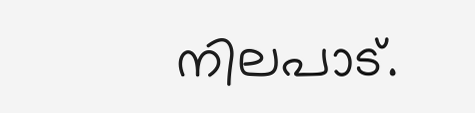നിലപാട്.